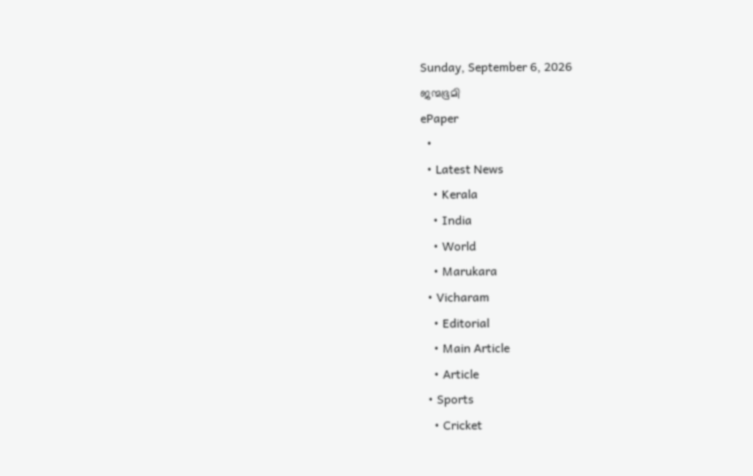Sunday, September 6, 2026
ജന്മഭൂമി
ePaper
  •
  • Latest News
    • Kerala
    • India
    • World
    • Marukara
  • Vicharam
    • Editorial
    • Main Article
    • Article
  • Sports
    • Cricket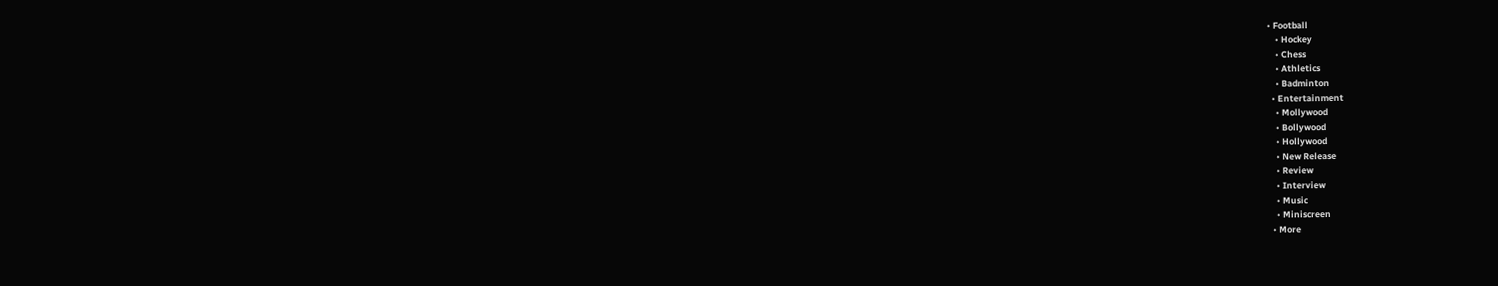• Football
    • Hockey
    • Chess
    • Athletics
    • Badminton
  • Entertainment
    • Mollywood
    • Bollywood
    • Hollywood
    • New Release
    • Review
    • Interview
    • Music
    • Miniscreen
  • More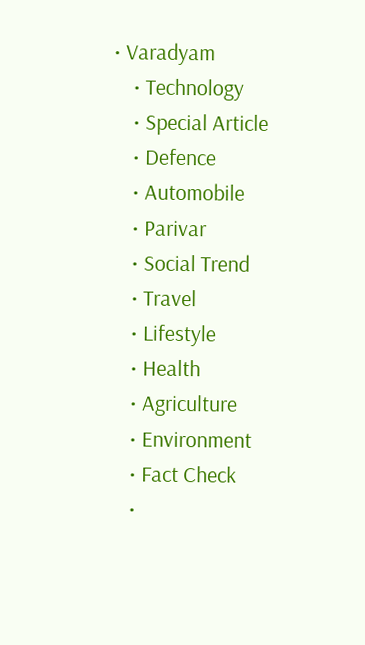• Varadyam
    • Technology
    • Special Article
    • Defence
    • Automobile
    • Parivar
    • Social Trend
    • Travel
    • Lifestyle
    • Health
    • Agriculture
    • Environment
    • Fact Check
    •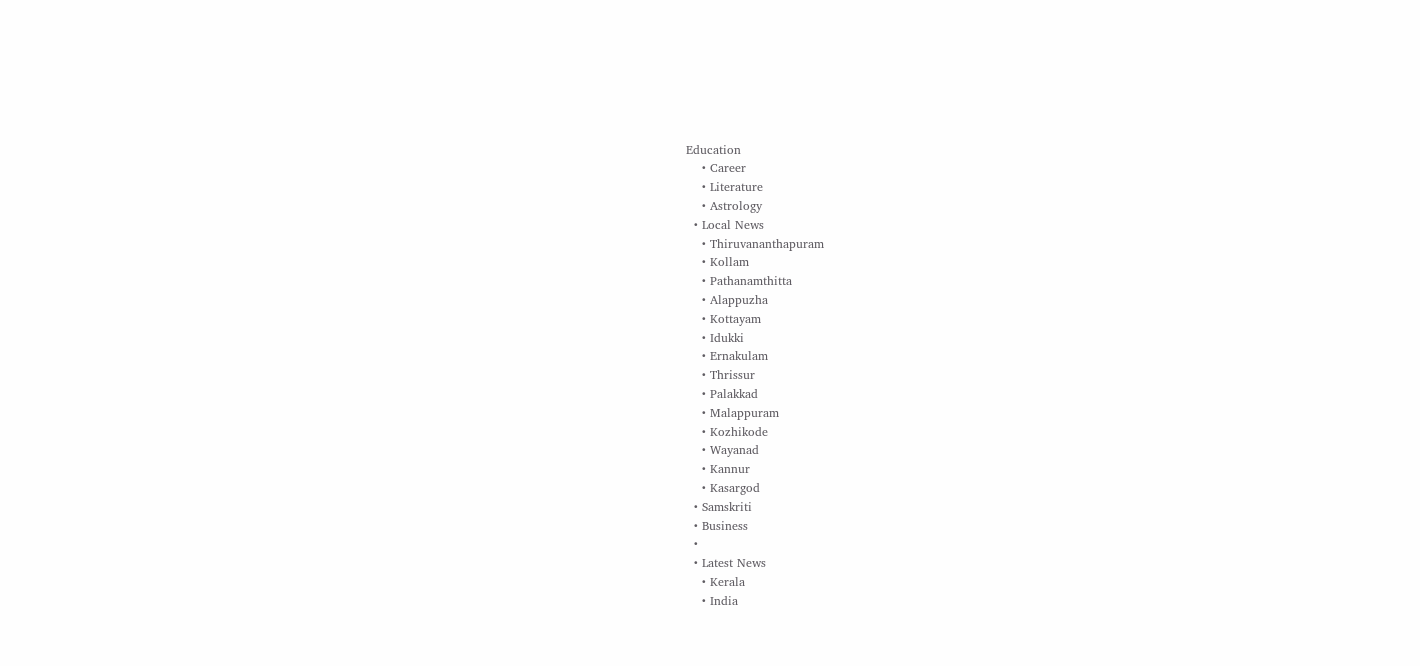Education
    • Career
    • Literature
    • Astrology
  • Local News
    • Thiruvananthapuram
    • Kollam
    • Pathanamthitta
    • Alappuzha
    • Kottayam
    • Idukki
    • Ernakulam
    • Thrissur
    • Palakkad
    • Malappuram
    • Kozhikode
    • Wayanad
    • Kannur
    • Kasargod
  • Samskriti
  • Business
  •
  • Latest News
    • Kerala
    • India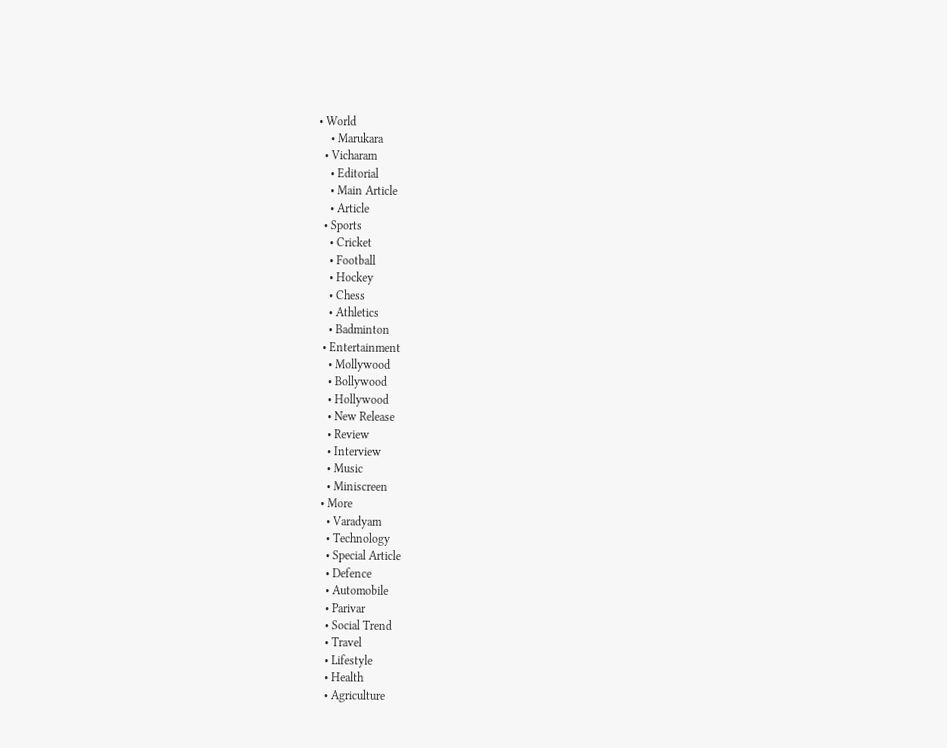• World
    • Marukara
  • Vicharam
    • Editorial
    • Main Article
    • Article
  • Sports
    • Cricket
    • Football
    • Hockey
    • Chess
    • Athletics
    • Badminton
  • Entertainment
    • Mollywood
    • Bollywood
    • Hollywood
    • New Release
    • Review
    • Interview
    • Music
    • Miniscreen
  • More
    • Varadyam
    • Technology
    • Special Article
    • Defence
    • Automobile
    • Parivar
    • Social Trend
    • Travel
    • Lifestyle
    • Health
    • Agriculture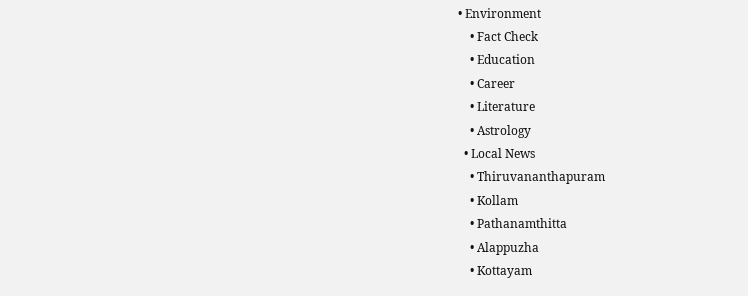• Environment
    • Fact Check
    • Education
    • Career
    • Literature
    • Astrology
  • Local News
    • Thiruvananthapuram
    • Kollam
    • Pathanamthitta
    • Alappuzha
    • Kottayam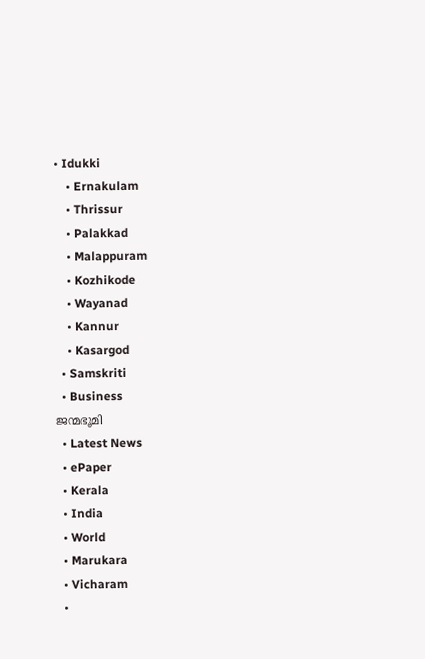• Idukki
    • Ernakulam
    • Thrissur
    • Palakkad
    • Malappuram
    • Kozhikode
    • Wayanad
    • Kannur
    • Kasargod
  • Samskriti
  • Business
ജന്മഭൂമി
  • Latest News
  • ePaper
  • Kerala
  • India
  • World
  • Marukara
  • Vicharam
  •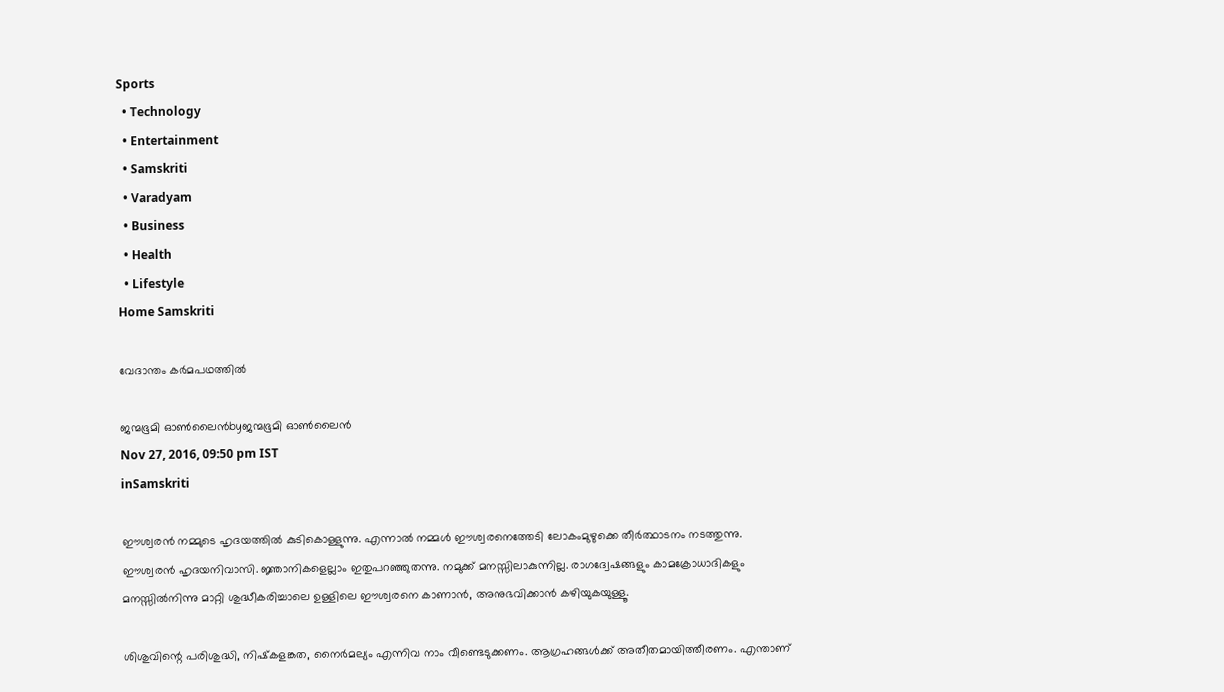Sports
  • Technology
  • Entertainment
  • Samskriti
  • Varadyam
  • Business
  • Health
  • Lifestyle
Home Samskriti

വേദാന്തം കര്‍മപഥത്തില്‍

ജന്മഭൂമി ഓണ്‍ലൈന്‍byജന്മഭൂമി ഓണ്‍ലൈന്‍
Nov 27, 2016, 09:50 pm IST
inSamskriti

ഈശ്വരന്‍ നമ്മുടെ ഹൃദയത്തില്‍ കുടികൊള്ളുന്നു. എന്നാല്‍ നമ്മള്‍ ഈശ്വരനെത്തേടി ലോകംമുഴുക്കെ തീര്‍ത്ഥാടനം നടത്തുന്നു. ഈശ്വരന്‍ ഹൃദയനിവാസി. ജ്ഞാനികളെല്ലാം ഇതുപറഞ്ഞുതന്നു. നമുക്ക് മനസ്സിലാകുന്നില്ല. രാഗദ്വേഷങ്ങളും കാമക്രോധാദികളും മനസ്സില്‍നിന്നു മാറ്റി ശുദ്ധീകരിച്ചാലെ ഉള്ളിലെ ഈശ്വരനെ കാണാന്‍, അനുഭവിക്കാന്‍ കഴിയുകയുള്ളൂ.

ശിശുവിന്റെ പരിശുദ്ധി, നിഷ്‌കളങ്കത, നൈര്‍മല്യം എന്നിവ നാം വീണ്ടെടുക്കണം. ആഗ്രഹങ്ങള്‍ക്ക് അതീതമായിത്തീരണം. എന്താണ്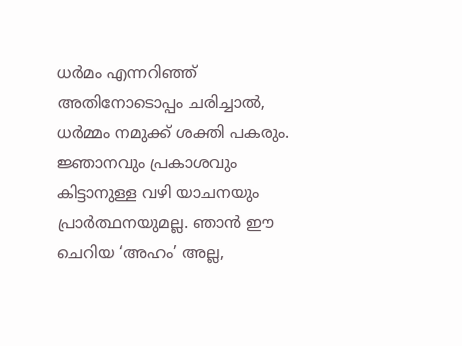ധര്‍മം എന്നറിഞ്ഞ് അതിനോടൊപ്പം ചരിച്ചാല്‍, ധര്‍മ്മം നമുക്ക് ശക്തി പകരും. ജ്ഞാനവും പ്രകാശവും കിട്ടാനുള്ള വഴി യാചനയും പ്രാര്‍ത്ഥനയുമല്ല. ഞാന്‍ ഈ ചെറിയ ‘അഹം’ അല്ല,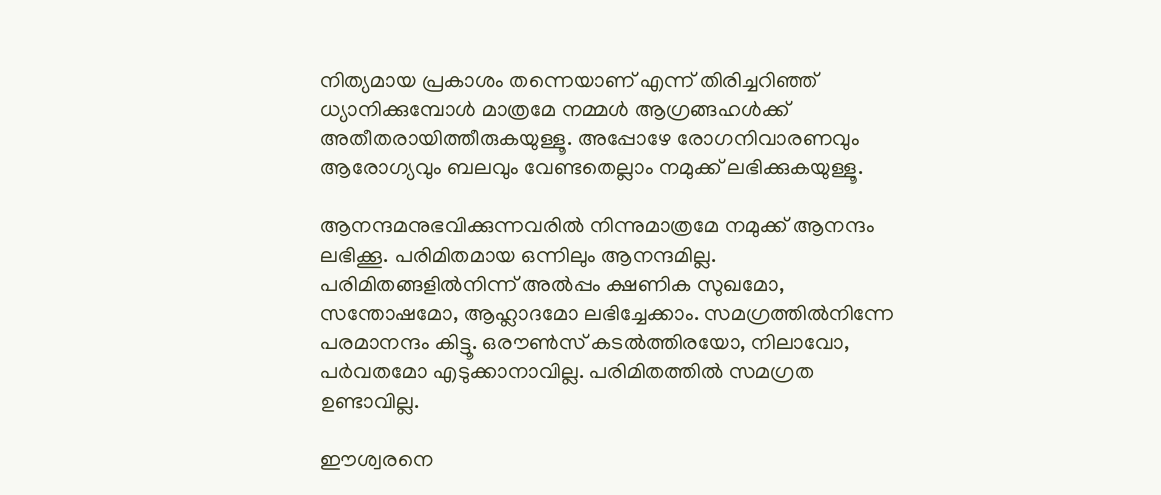നിത്യമായ പ്രകാശം തന്നെയാണ് എന്ന് തിരിച്ചറിഞ്ഞ് ധ്യാനിക്കുമ്പോള്‍ മാത്രമേ നമ്മള്‍ ആഗ്രങ്ങഹള്‍ക്ക് അതീതരായിത്തീരുകയുള്ളൂ. അപ്പോഴേ രോഗനിവാരണവും ആരോഗ്യവും ബലവും വേണ്ടതെല്ലാം നമുക്ക് ലഭിക്കുകയുള്ളൂ.

ആനന്ദമനുഭവിക്കുന്നവരില്‍ നിന്നുമാത്രമേ നമുക്ക് ആനന്ദം ലഭിക്കൂ. പരിമിതമായ ഒന്നിലും ആനന്ദമില്ല. പരിമിതങ്ങളില്‍നിന്ന് അല്‍പ്പം ക്ഷണിക സുഖമോ, സന്തോഷമോ, ആഹ്ലാദമോ ലഭിച്ചേക്കാം. സമഗ്രത്തില്‍നിന്നേ പരമാനന്ദം കിട്ടൂ. ഒരൗണ്‍സ് കടല്‍ത്തിരയോ, നിലാവോ, പര്‍വതമോ എടുക്കാനാവില്ല. പരിമിതത്തില്‍ സമഗ്രത ഉണ്ടാവില്ല.

ഈശ്വരനെ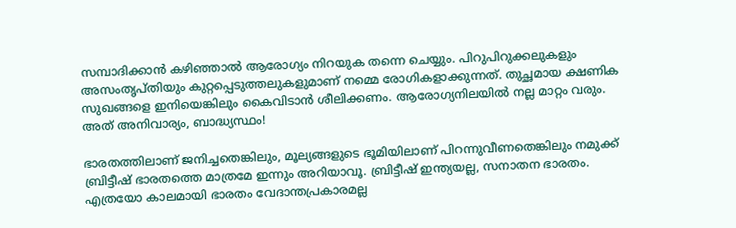സമ്പാദിക്കാന്‍ കഴിഞ്ഞാല്‍ ആരോഗ്യം നിറയുക തന്നെ ചെയ്യും. പിറുപിറുക്കലുകളും അസംതൃപ്തിയും കുറ്റപ്പെടുത്തലുകളുമാണ് നമ്മെ രോഗികളാക്കുന്നത്. തുച്ഛമായ ക്ഷണിക സുഖങ്ങളെ ഇനിയെങ്കിലും കൈവിടാന്‍ ശീലിക്കണം. ആരോഗ്യനിലയില്‍ നല്ല മാറ്റം വരും. അത് അനിവാര്യം, ബാദ്ധ്യസ്ഥം!

ഭാരതത്തിലാണ് ജനിച്ചതെങ്കിലും, മൂല്യങ്ങളുടെ ഭൂമിയിലാണ് പിറന്നുവീണതെങ്കിലും നമുക്ക് ബ്രിട്ടീഷ് ഭാരതത്തെ മാത്രമേ ഇന്നും അറിയാവൂ. ബ്രിട്ടീഷ് ഇന്ത്യയല്ല, സനാതന ഭാരതം. എത്രയോ കാലമായി ഭാരതം വേദാന്തപ്രകാരമല്ല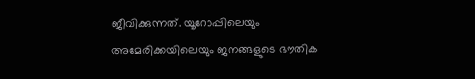ജീവിക്കുന്നത്. യൂറോപ്പിലെയും അമേരിക്കയിലെയും ജനങ്ങളുടെ ഭൗതിക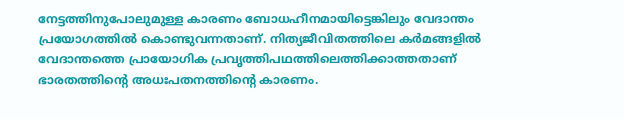നേട്ടത്തിനുപോലുമുള്ള കാരണം ബോധഹീനമായിട്ടെങ്കിലും വേദാന്തം പ്രയോഗത്തില്‍ കൊണ്ടുവന്നതാണ്. നിത്യജീവിതത്തിലെ കര്‍മങ്ങളില്‍ വേദാന്തത്തെ പ്രായോഗിക പ്രവൃത്തിപഥത്തിലെത്തിക്കാത്തതാണ് ഭാരതത്തിന്റെ അധഃപതനത്തിന്റെ കാരണം.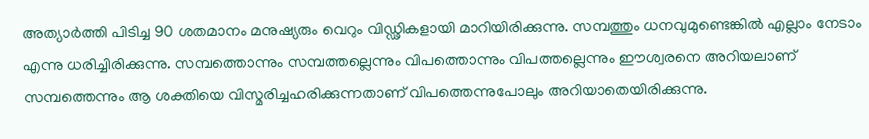അത്യാര്‍ത്തി പിടിച്ച 90 ശതമാനം മനുഷ്യരും വെറും വിഡ്ഢികളായി മാറിയിരിക്കുന്നു. സമ്പത്തും ധനവുമുണ്ടെങ്കില്‍ എല്ലാം നേടാം എന്നു ധരിച്ചിരിക്കുന്നു. സമ്പത്തൊന്നും സമ്പത്തല്ലെന്നും വിപത്തൊന്നും വിപത്തല്ലെന്നും ഈശ്വരനെ അറിയലാണ് സമ്പത്തെന്നും ആ ശക്തിയെ വിസ്മരിച്ചഹരിക്കുന്നതാണ് വിപത്തെന്നുപോലും അറിയാതെയിരിക്കുന്നു.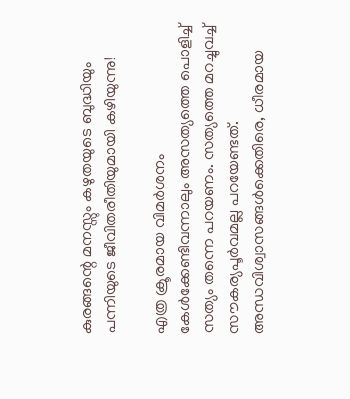കുരങ്ങന്റെ മനസ്സും കഴുതയുടെ ബുദ്ധിയും പന്നിയുടെ ജീവിതരീതിയുമായി കഴിയുന്നു!

എത്ര ക്രൂരമായ വിമര്‍ശനം കേള്‍ക്കേണ്ടിവന്നാലും അസത്യത്തെ പൊളിച്ച് സത്യം തന്നെ പറയണം. സത്യത്തെ മറച്ചുവച്ച് സൗകര്യപൂര്‍വമല്ല പറയേണ്ടത്. അന്ധവിശ്വാസങ്ങള്‍ക്കെതിരെ, ധീരമായ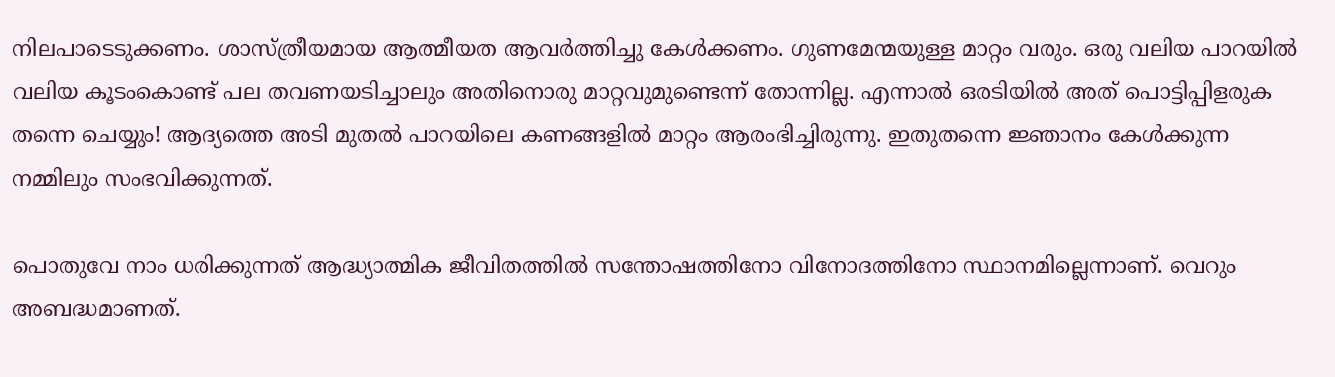നിലപാടെടുക്കണം. ശാസ്ത്രീയമായ ആത്മീയത ആവര്‍ത്തിച്ചു കേള്‍ക്കണം. ഗുണമേന്മയുള്ള മാറ്റം വരും. ഒരു വലിയ പാറയില്‍ വലിയ കൂടംകൊണ്ട് പല തവണയടിച്ചാലും അതിനൊരു മാറ്റവുമുണ്ടെന്ന് തോന്നില്ല. എന്നാല്‍ ഒരടിയില്‍ അത് പൊട്ടിപ്പിളരുക തന്നെ ചെയ്യും! ആദ്യത്തെ അടി മുതല്‍ പാറയിലെ കണങ്ങളില്‍ മാറ്റം ആരംഭിച്ചിരുന്നു. ഇതുതന്നെ ജ്ഞാനം കേള്‍ക്കുന്ന നമ്മിലും സംഭവിക്കുന്നത്.

പൊതുവേ നാം ധരിക്കുന്നത് ആദ്ധ്യാത്മിക ജീവിതത്തില്‍ സന്തോഷത്തിനോ വിനോദത്തിനോ സ്ഥാനമില്ലെന്നാണ്. വെറും അബദ്ധമാണത്.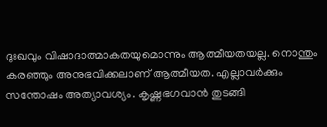ദുഃഖവും വിഷാദാത്മാകതയുമൊന്നും ആത്മീയതയല്ല. നൊന്തും കരഞ്ഞും അനുഭവിക്കലാണ് ആത്മീയത. എല്ലാവര്‍ക്കും സന്തോഷം അത്യാവശ്യം. കൃഷ്ണഭഗവാന്‍ തുടങ്ങി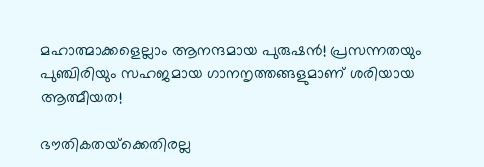മഹാത്മാക്കളെല്ലാം ആനന്ദമായ പുരുഷന്‍! പ്രസന്നതയും പുഞ്ചിരിയും സഹജമായ ഗാനനൃത്തങ്ങളുമാണ് ശരിയായ ആത്മീയത!

ഭൗതികതയ്‌ക്കെതിരല്ല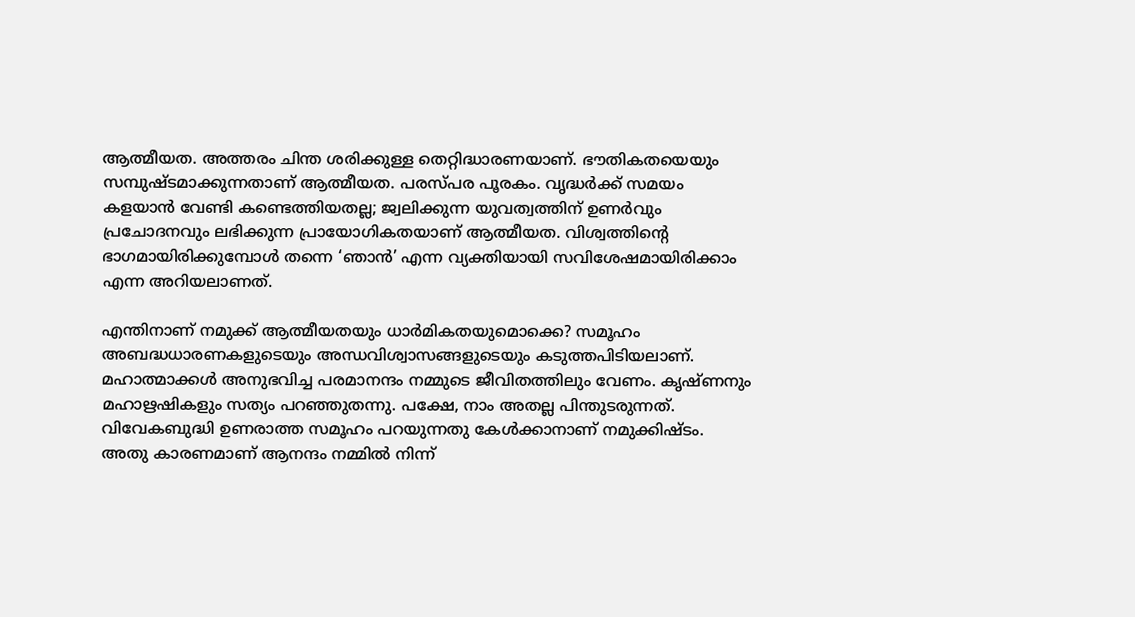ആത്മീയത. അത്തരം ചിന്ത ശരിക്കുള്ള തെറ്റിദ്ധാരണയാണ്. ഭൗതികതയെയും സമ്പുഷ്ടമാക്കുന്നതാണ് ആത്മീയത. പരസ്പര പൂരകം. വൃദ്ധര്‍ക്ക് സമയം കളയാന്‍ വേണ്ടി കണ്ടെത്തിയതല്ല; ജ്വലിക്കുന്ന യുവത്വത്തിന് ഉണര്‍വും പ്രചോദനവും ലഭിക്കുന്ന പ്രായോഗികതയാണ് ആത്മീയത. വിശ്വത്തിന്റെ ഭാഗമായിരിക്കുമ്പോള്‍ തന്നെ ‘ഞാന്‍’ എന്ന വ്യക്തിയായി സവിശേഷമായിരിക്കാം എന്ന അറിയലാണത്.

എന്തിനാണ് നമുക്ക് ആത്മീയതയും ധാര്‍മികതയുമൊക്കെ? സമൂഹം അബദ്ധധാരണകളുടെയും അന്ധവിശ്വാസങ്ങളുടെയും കടുത്തപിടിയലാണ്. മഹാത്മാക്കള്‍ അനുഭവിച്ച പരമാനന്ദം നമ്മുടെ ജീവിതത്തിലും വേണം. കൃഷ്ണനും മഹാഋഷികളും സത്യം പറഞ്ഞുതന്നു. പക്ഷേ, നാം അതല്ല പിന്തുടരുന്നത്. വിവേകബുദ്ധി ഉണരാത്ത സമൂഹം പറയുന്നതു കേള്‍ക്കാനാണ് നമുക്കിഷ്ടം. അതു കാരണമാണ് ആനന്ദം നമ്മില്‍ നിന്ന്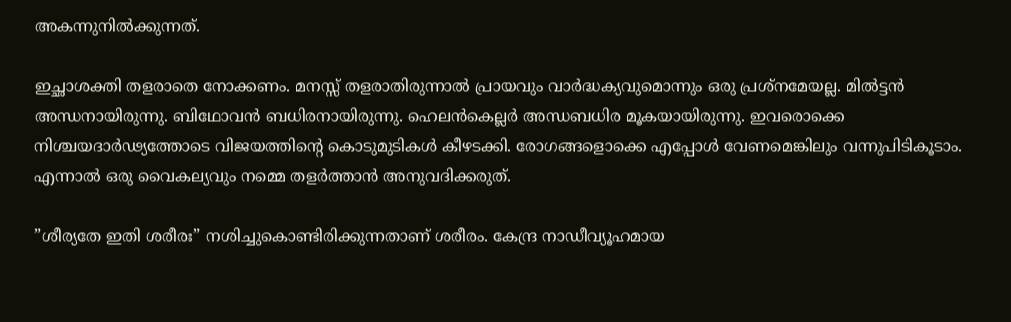അകന്നുനില്‍ക്കുന്നത്.

ഇച്ഛാശക്തി തളരാതെ നോക്കണം. മനസ്സ് തളരാതിരുന്നാല്‍ പ്രായവും വാര്‍ദ്ധക്യവുമൊന്നും ഒരു പ്രശ്‌നമേയല്ല. മില്‍ട്ടന്‍ അന്ധനായിരുന്നു. ബിഥോവന്‍ ബധിരനായിരുന്നു. ഹെലന്‍കെല്ലര്‍ അന്ധബധിര മൂകയായിരുന്നു. ഇവരൊക്കെ നിശ്ചയദാര്‍ഢ്യത്തോടെ വിജയത്തിന്റെ കൊടുമുടികള്‍ കീഴടക്കി. രോഗങ്ങളൊക്കെ എപ്പോള്‍ വേണമെങ്കിലും വന്നുപിടികൂടാം. എന്നാല്‍ ഒരു വൈകല്യവും നമ്മെ തളര്‍ത്താന്‍ അനുവദിക്കരുത്.

”ശീര്യതേ ഇതി ശരീരഃ” നശിച്ചുകൊണ്ടിരിക്കുന്നതാണ് ശരീരം. കേന്ദ്ര നാഡീവ്യൂഹമായ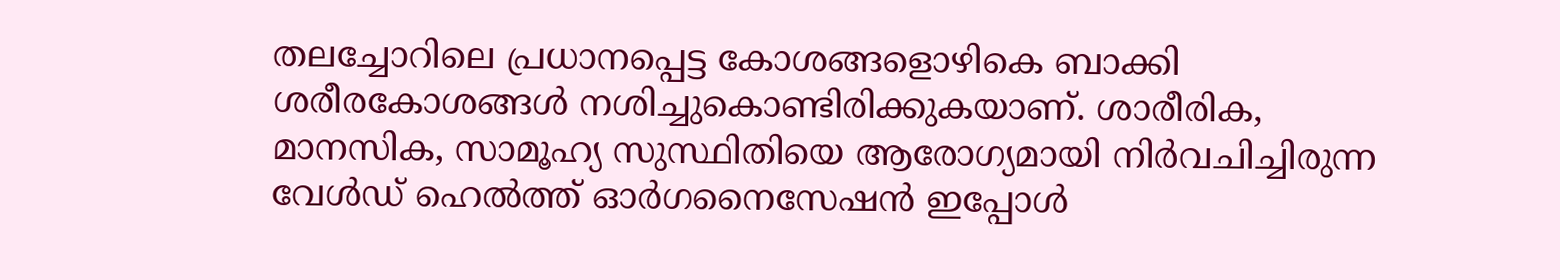തലച്ചോറിലെ പ്രധാനപ്പെട്ട കോശങ്ങളൊഴികെ ബാക്കി ശരീരകോശങ്ങള്‍ നശിച്ചുകൊണ്ടിരിക്കുകയാണ്. ശാരീരിക, മാനസിക, സാമൂഹ്യ സുസ്ഥിതിയെ ആരോഗ്യമായി നിര്‍വചിച്ചിരുന്ന വേള്‍ഡ് ഹെല്‍ത്ത് ഓര്‍ഗനൈസേഷന്‍ ഇപ്പോള്‍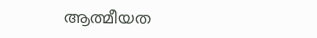ആത്മീയത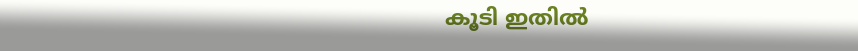കൂടി ഇതില്‍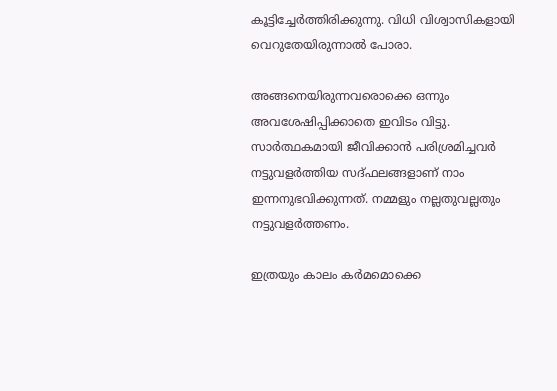കൂട്ടിച്ചേര്‍ത്തിരിക്കുന്നു. വിധി വിശ്വാസികളായി വെറുതേയിരുന്നാല്‍ പോരാ.

അങ്ങനെയിരുന്നവരൊക്കെ ഒന്നും അവശേഷിപ്പിക്കാതെ ഇവിടം വിട്ടു. സാര്‍ത്ഥകമായി ജീവിക്കാന്‍ പരിശ്രമിച്ചവര്‍ നട്ടുവളര്‍ത്തിയ സദ്ഫലങ്ങളാണ് നാം ഇന്നനുഭവിക്കുന്നത്. നമ്മളും നല്ലതുവല്ലതും നട്ടുവളര്‍ത്തണം.

ഇത്രയും കാലം കര്‍മമൊക്കെ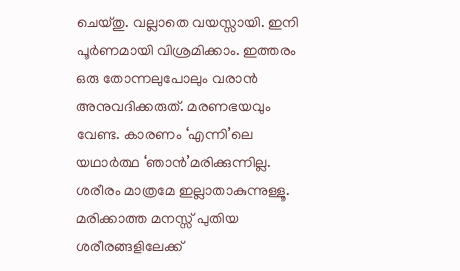ചെയ്തു. വല്ലാതെ വയസ്സായി. ഇനി പൂര്‍ണമായി വിശ്രമിക്കാം. ഇത്തരം ഒരു തോന്നലുപോലും വരാന്‍ അനുവദിക്കരുത്. മരണഭയവും വേണ്ട. കാരണം ‘എന്നി’ലെ യഥാര്‍ത്ഥ ‘ഞാന്‍’മരിക്കുന്നില്ല. ശരീരം മാത്രമേ ഇല്ലാതാകുന്നുള്ളൂ. മരിക്കാത്ത മനസ്സ് പുതിയ ശരീരങ്ങളിലേക്ക്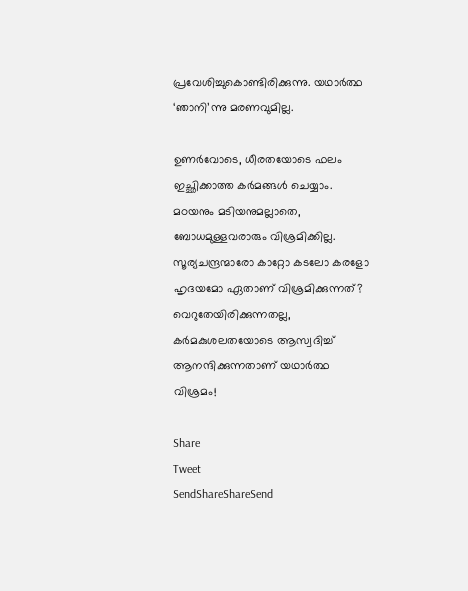പ്രവേശിച്ചുകൊണ്ടിരിക്കുന്നു. യഥാര്‍ത്ഥ ‘ഞാനി’ന്നു മരണവുമില്ല.

ഉണര്‍വോടെ, ധീരതയോടെ ഫലം ഇച്ഛിക്കാത്ത കര്‍മങ്ങള്‍ ചെയ്യാം. മഠയനും മടിയനുമല്ലാതെ, ബോധമുള്ളവരാരും വിശ്രമിക്കില്ല. സൂര്യചന്ദ്രന്മാരോ കാറ്റോ കടലോ കരളോ ഹൃദയമോ ഏതാണ് വിശ്രമിക്കുന്നത്? വെറുതേയിരിക്കുന്നതല്ല, കര്‍മകുശലതയോടെ ആസ്വദിച്ച് ആനന്ദിക്കുന്നതാണ് യഥാര്‍ത്ഥ വിശ്രമം!

Share
Tweet
SendShareShareSend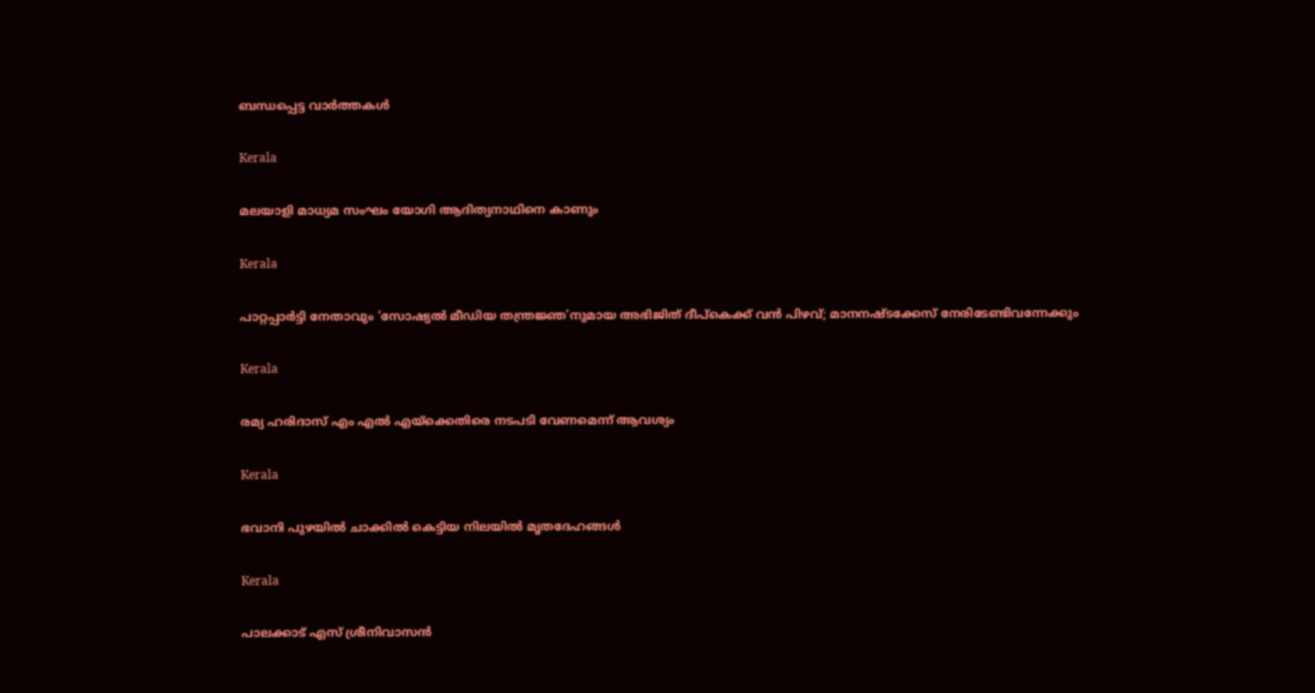ബന്ധപ്പെട്ട വാര്‍ത്തകള്‍

Kerala

മലയാളി മാധ്യമ സംഘം യോഗി ആദിത്യനാഥിനെ കാണും

Kerala

പാറ്റപ്പാർട്ടി നേതാവും ‘സോഷ്യൽ മീഡിയ തന്ത്രജ്ഞ’നുമായ അഭിജിത് ദീപ്‌കെക്ക് വൻ പിഴവ്; മാനനഷ്ടക്കേസ് നേരിടേണ്ടിവന്നേക്കും

Kerala

രമ്യ ഹരിദാസ് എം എല്‍ എയ്‌ക്കെതിരെ നടപടി വേണമെന്ന് ആവശ്യം

Kerala

ഭവാനി പുഴയില്‍ ചാക്കില്‍ കെട്ടിയ നിലയില്‍ മൃതദേഹങ്ങള്‍

Kerala

പാലക്കാട് എസ് ശ്രീനിവാസന്‍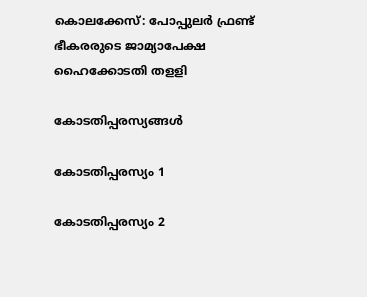കൊലക്കേസ്: പോപ്പുലര്‍ ഫ്രണ്ട് ഭീകരരുടെ ജാമ്യാപേക്ഷ ഹൈക്കോടതി തളളി

കോടതിപ്പരസ്യങ്ങള്‍

കോടതിപ്പരസ്യം 1

കോടതിപ്പരസ്യം 2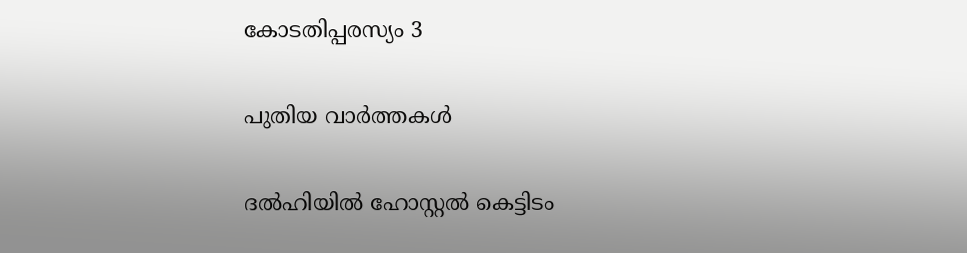കോടതിപ്പരസ്യം 3

പുതിയ വാര്‍ത്തകള്‍

ദല്‍ഹിയില്‍ ഹോസ്റ്റല്‍ കെട്ടിടം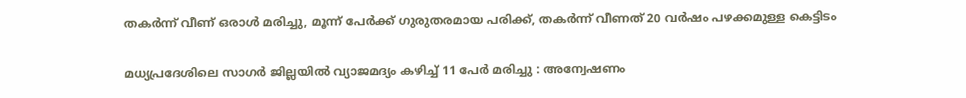തകര്‍ന്ന് വീണ് ഒരാള്‍ മരിച്ചു, മൂന്ന് പേര്‍ക്ക് ഗുരുതരമായ പരിക്ക്, തകര്‍ന്ന് വീണത് 20 വര്‍ഷം പഴക്കമുള്ള കെട്ടിടം

മധ്യപ്രദേശിലെ സാഗർ ജില്ലയിൽ വ്യാജമദ്യം കഴിച്ച് 11 പേർ മരിച്ചു : അന്വേഷണം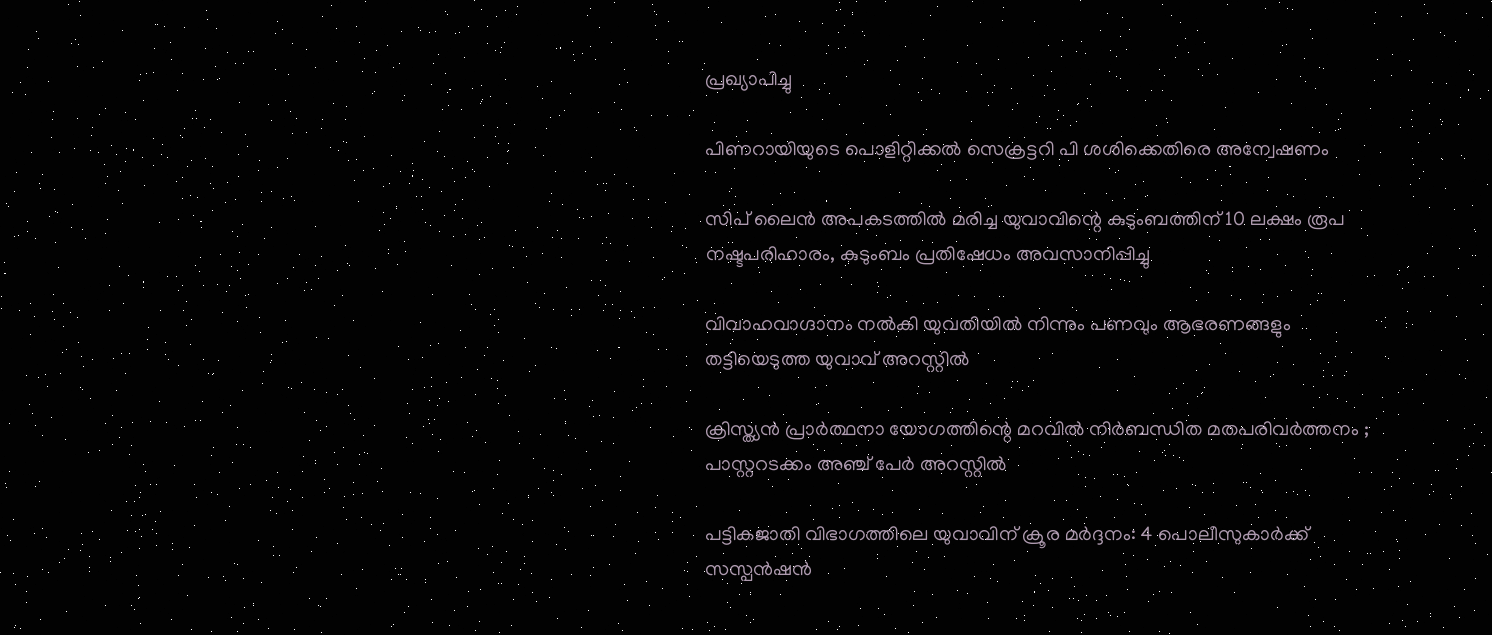പ്രഖ്യാപിച്ചു

പിണറായിയുടെ പൊളിറ്റിക്കല്‍ സെക്രട്ടറി പി ശശിക്കെതിരെ അന്വേഷണം

സിപ് ലൈന്‍ അപകടത്തില്‍ മരിച്ച യുവാവിന്റെ കുടുംബത്തിന് 10 ലക്ഷം രൂപ നഷ്ടപരിഹാരം, കുടുംബം പ്രതിഷേധം അവസാനിപ്പിച്ചു

വിവാഹവാഗ്ദാനം നല്‍കി യുവതിയില്‍ നിന്നും പണവും ആഭരണങ്ങളും തട്ടിയെടുത്ത യുവാവ് അറസ്റ്റില്‍

ക്രിസ്ത്യൻ പ്രാർത്ഥനാ യോഗത്തിന്റെ മറവിൽ നിർബന്ധിത മതപരിവർത്തനം ; പാസ്റ്ററടക്കം അഞ്ച് പേർ അറസ്റ്റിൽ

പട്ടികജാതി വിഭാഗത്തിലെ യുവാവിന് ക്രൂര മര്‍ദ്ദനം: 4 പൊലീസുകാര്‍ക്ക് സസ്പന്‍ഷന്‍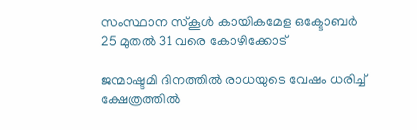സംസ്ഥാന സ്‌കൂള്‍ കായികമേള ഒക്ടോബര്‍ 25 മുതല്‍ 31 വരെ കോഴിക്കോട്

ജന്മാഷ്ടമി ദിനത്തിൽ രാധയുടെ വേഷം ധരിച്ച് ക്ഷേത്രത്തിൽ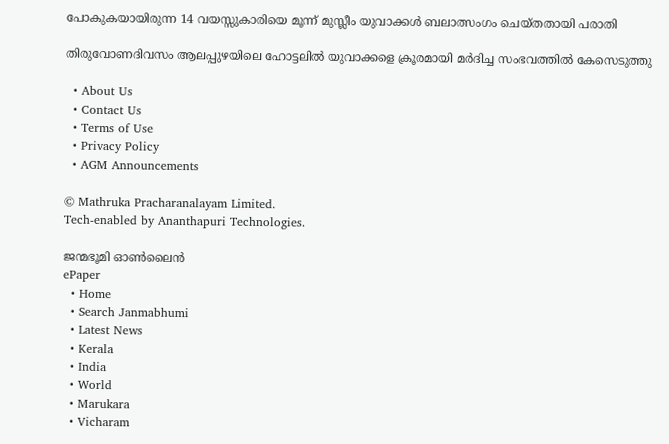പോകുകയായിരുന്ന 14 വയസ്സുകാരിയെ മൂന്ന് മുസ്ലീം യുവാക്കൾ ബലാത്സംഗം ചെയ്തതായി പരാതി

തിരുവോണദിവസം ആലപ്പുഴയിലെ ഹോട്ടലില്‍ യുവാക്കളെ ക്രൂരമായി മര്‍ദിച്ച സംഭവത്തില്‍ കേസെടുത്തു

  • About Us
  • Contact Us
  • Terms of Use
  • Privacy Policy
  • AGM Announcements

© Mathruka Pracharanalayam Limited.
Tech-enabled by Ananthapuri Technologies.

ജന്മഭൂമി ഓണ്‍ലൈന്‍
ePaper
  • Home
  • Search Janmabhumi
  • Latest News
  • Kerala
  • India
  • World
  • Marukara
  • Vicharam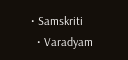• Samskriti
  • Varadyam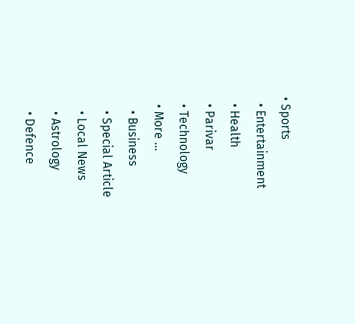• Sports
  • Entertainment
  • Health
  • Parivar
  • Technology
  • More …
    • Business
    • Special Article
    • Local News
    • Astrology
    • Defence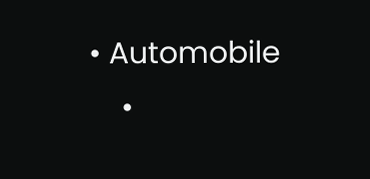• Automobile
    •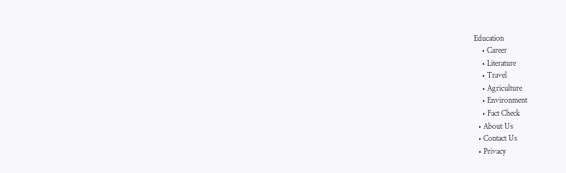Education
    • Career
    • Literature
    • Travel
    • Agriculture
    • Environment
    • Fact Check
  • About Us
  • Contact Us
  • Privacy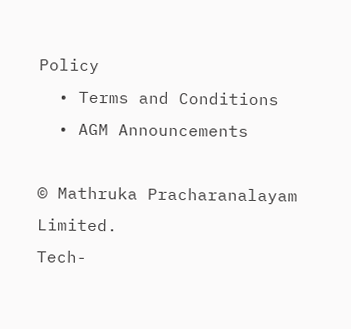Policy
  • Terms and Conditions
  • AGM Announcements

© Mathruka Pracharanalayam Limited.
Tech-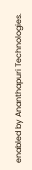enabled by Ananthapuri Technologies.